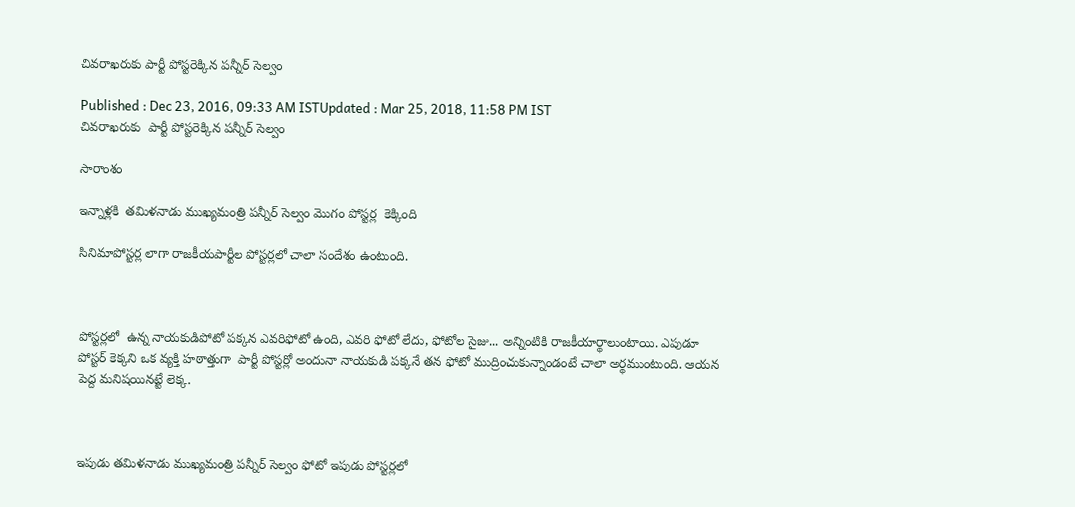చివరాఖరుకు పార్టీ పోస్టరెక్కిన పన్నీర్ సెల్వం

Published : Dec 23, 2016, 09:33 AM ISTUpdated : Mar 25, 2018, 11:58 PM IST
చివరాఖరుకు  పార్టీ పోస్టరెక్కిన పన్నీర్ సెల్వం

సారాంశం

ఇన్నాళ్లకి  తమిళనాడు ముఖ్యమంత్రి పన్నీర్ సెల్వం మొగం పోస్టర్ల  కెక్కింది

సినిమాపోస్టర్ల లాగా రాజకీయపార్టీల పోస్టర్లలో చాలా సందేశం ఉంటుంది.



పోస్టర్లలో  ఉన్న నాయకుడిపోటో పక్కన ఎవరిఫోటో ఉంది, ఎవరి ఫోటో లేదు, ఫోటోల సైజు... అన్నింటికి రాజకీయార్థాలుంటాయి. ఎపుడూ పోస్టర్ కెక్కని ఒక వ్యక్తి హఠాత్తుగా  పార్టీ పోస్టర్లో అందునా నాయకుడి పక్కనే తన ఫోటో ముద్రించుకున్నాండంటే చాలా అర్థముంటుంది. ఆయన  పెద్ద మనిషయినట్టే లెక్క.



ఇపుడు తమిళనాడు ముఖ్యమంత్రి పన్నీర్ సెల్వం ఫోటో ఇపుడు పోస్టర్లలో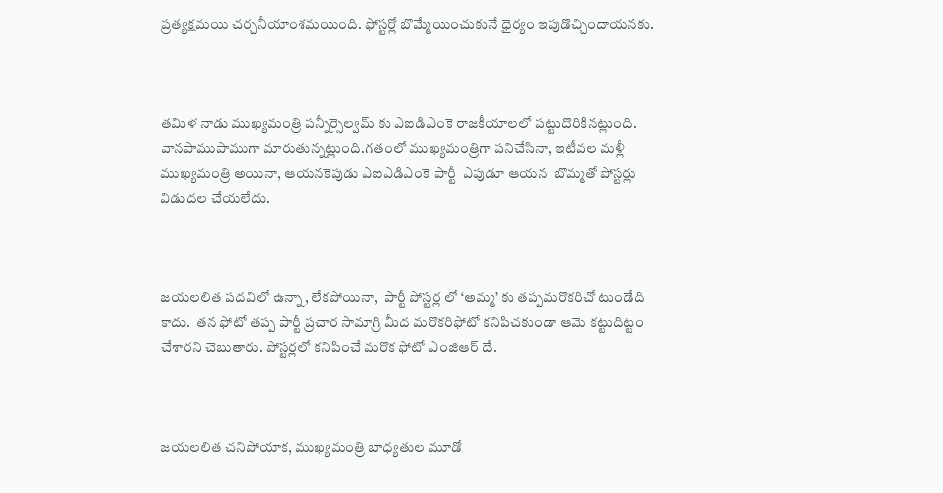ప్రత్యక్షమయి చర్చనీయాంశమయింది. ఫోస్టర్లో బొమ్మేయించుకునే ధైర్యం ఇపుడొచ్చిందాయనకు.



తమిళ నాడు ముఖ్యమంత్రి పన్నీర్సెల్వమ్ కు ఎఐడిఎంకె రాజకీయాలలో పట్టుదొరికినట్లుంది. వానపాముపాముగా మారుతున్నట్లుంది.గతంలో ముఖ్యమంత్రిగా పనిచేసినా, ఇటీవల మళ్లీ ముఖ్యమంత్రి అయినా, ఆయనకెపుడు ఎఐఎడిఎంకె పార్టీ  ఎపుడూ ఆయన  బొమ్మతో పోస్టర్లు విడుదల చేయలేదు.



జయలలిత పదవిలో ఉన్నా, లేకపోయినా,  పార్టీ పోస్టర్ల లో ‘అమ్మ’ కు తప్పమరొకరిచో టుండేది కాదు.  తన ఫోటో తప్ప పార్టీ ప్రచార సామాగ్రి మీద మరొకరిఫోటో కనిపిచకుండా ఆమె కట్టుదిట్టం చేశారని చెబుతారు. పోస్టర్లలో కనిపించే మరొక ఫోటో ఎంజిఆర్ దే.



జయలలిత చనిపోయాక, ముఖ్యమంత్రి బాధ్యతుల మూడో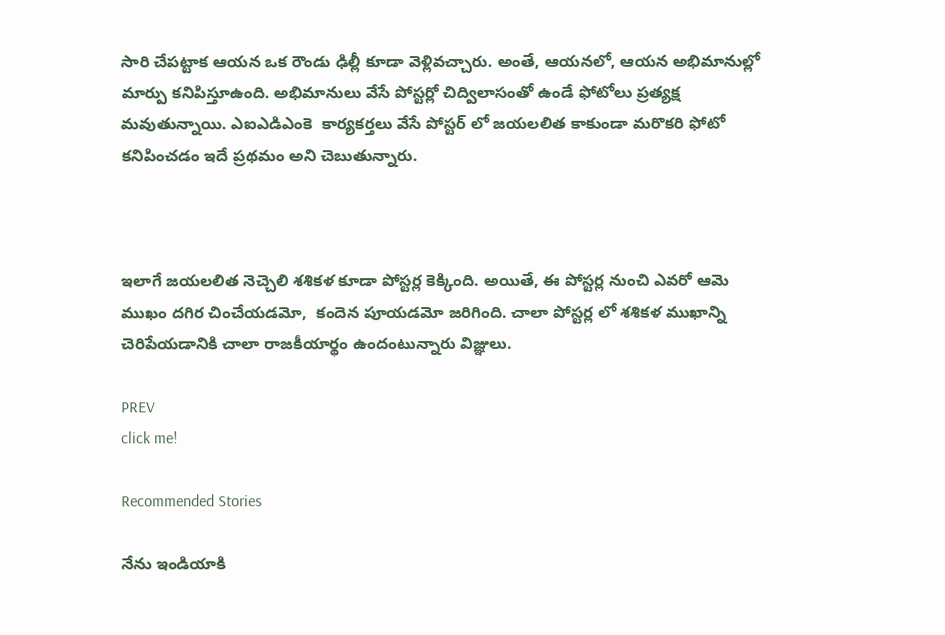సారి చేపట్టాక ఆయన ఒక రౌండు ఢిల్లీ కూడా వెళ్లివచ్చారు. అంతే, ఆయనలో, ఆయన అభిమానుల్లో మార్పు కనిపిస్తూఉంది. అభిమానులు వేసే పోస్టర్లో చిద్విలాసంతో ఉండే ఫోటోలు ప్రత్యక్ష మవుతున్నాయి. ఎఐఎడిఎంకె  కార్యకర్తలు వేసే పోస్టర్ లో జయలలిత కాకుండా మరొకరి ఫోటో కనిపించడం ఇదే ప్రథమం అని చెబుతున్నారు.



ఇలాగే జయలలిత నెచ్చెలి శశికళ కూడా పోస్టర్ల కెక్కింది. అయితే, ఈ పోస్టర్ల నుంచి ఎవరో ఆమె ముఖం దగిర చించేయడమో,  కందెన పూయడమో జరిగింది. చాలా పోస్టర్ల లో శశికళ ముఖాన్ని చెరిపేయడానికి చాలా రాజకీయార్థం ఉందంటున్నారు విజ్ఞులు.

PREV
click me!

Recommended Stories

నేను ఇండియాకి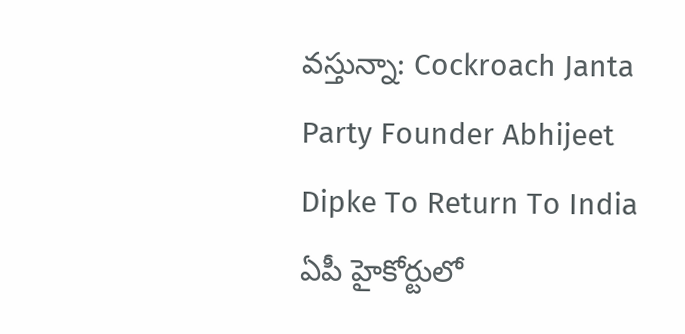వస్తున్నా: Cockroach Janta Party Founder Abhijeet Dipke To Return To India
ఏపీ హైకోర్టులో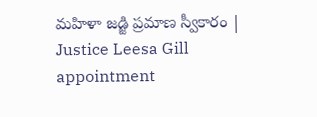మహిళా జడ్జి ప్రమాణ స్వీకారం | Justice Leesa Gill appointment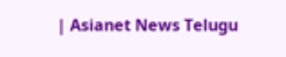| Asianet News Telugu